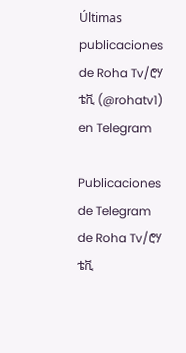Últimas publicaciones de Roha Tv/ሮሃ ቴቪ (@rohatv1) en Telegram

Publicaciones de Telegram de Roha Tv/ሮሃ ቴቪ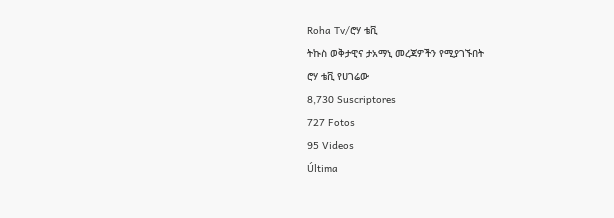Roha Tv/ሮሃ ቴቪ
ትኩስ ወቅታዊና ታአማኒ መረጃዎችን የሚያገኙበት
ሮሃ ቴቪ የሀገሬው
8,730 Suscriptores
727 Fotos
95 Videos
Última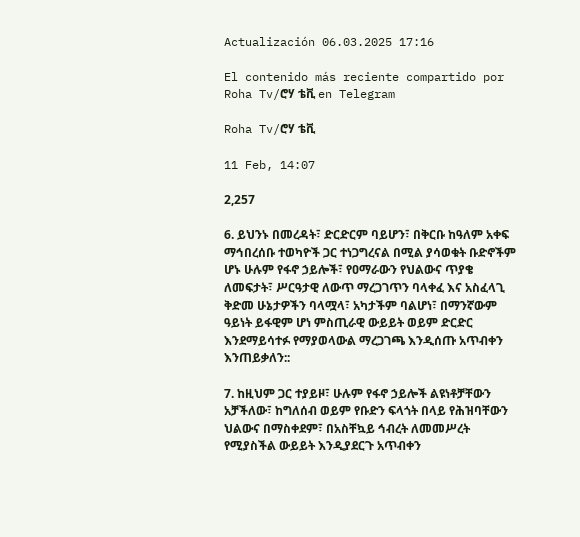Actualización 06.03.2025 17:16

El contenido más reciente compartido por Roha Tv/ሮሃ ቴቪ en Telegram

Roha Tv/ሮሃ ቴቪ

11 Feb, 14:07

2,257

6. ይህንኑ በመረዳት፣ ድርድርም ባይሆን፣ በቅርቡ ከዓለም አቀፍ ማኅበረሰቡ ተወካዮች ጋር ተነጋግረናል በሚል ያሳወቁት ቡድኖችም ሆኑ ሁሉም የፋኖ ኃይሎች፣ የዐማራውን የህልውና ጥያቄ ለመፍታት፣ ሥርዓታዊ ለውጥ ማረጋገጥን ባላቀፈ እና አስፈላጊ ቅድመ ሁኔታዎችን ባላሟላ፣ አካታችም ባልሆነ፣ በማንኛውም ዓይነት ይፋዊም ሆነ ምስጢራዊ ውይይት ወይም ድርድር እንደማይሳተፉ የማያወላውል ማረጋገጫ እንዲሰጡ አጥብቀን
እንጠይቃለን::

7. ከዚህም ጋር ተያይዞ፣ ሁሉም የፋኖ ኃይሎች ልዩነቶቻቸውን አቻችለው፣ ከግለሰብ ወይም የቡድን ፍላጎት በላይ የሕዝባቸውን ህልውና በማስቀደም፣ በአስቸኳይ ኅብረት ለመመሥረት የሚያስችል ውይይት እንዲያደርጉ አጥብቀን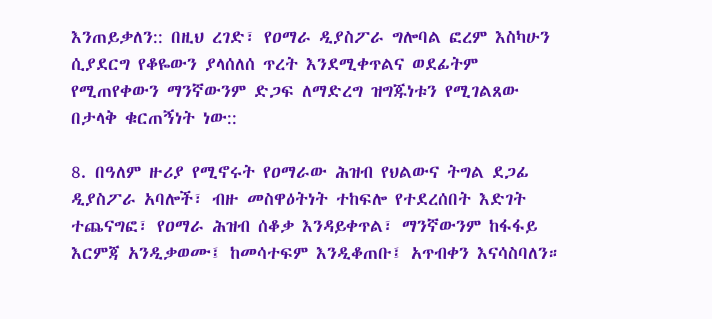እንጠይቃለን:: በዚህ ረገድ፣ የዐማራ ዲያስፖራ ግሎባል ፎረም እስካሁን ሲያደርግ የቆዬውን ያላሰለሰ ጥረት እንደሚቀጥልና ወደፊትም የሚጠየቀውን ማንኛውንም ድጋፍ ለማድረግ ዝግጁነቱን የሚገልጸው በታላቅ ቁርጠኝነት ነው::

8. በዓለም ዙሪያ የሚኖሩት የዐማራው ሕዝብ የህልውና ትግል ደጋፊ ዲያስፖራ አባሎች፣ ብዙ መስዋዕትነት ተከፍሎ የተደረሰበት እድገት ተጨናግፎ፣ የዐማራ ሕዝብ ሰቆቃ እንዳይቀጥል፣ ማንኛውንም ከፋፋይ እርምጃ አንዲቃወሙ፤ ከመሳተፍም እንዲቆጠቡ፤ አጥብቀን እናሳስባለን።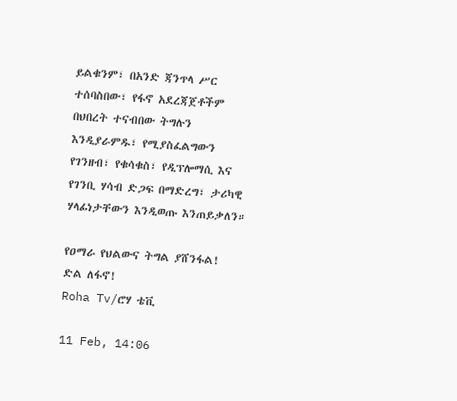ይልቁንም፣ በአንድ ጃንጥላ ሥር ተሰባስበው፣ የፋኖ አደረጃጀቶችም በህበረት ተናብበው ትግሉን እንዲያራምዱ፣ የሚያስፈልግውን የገንዘብ፣ የቁሳቁስ፣ የዲፕሎማሲ እና የገንቢ ሃሳብ ድጋፍ በማድረግ፣ ታሪካዊ ሃላፊነታቸውን እንዲወጡ እንጠይቃለን።

የዐማራ የህልውና ትግል ያሸንፋል!
ድል ለፋኖ!
Roha Tv/ሮሃ ቴቪ

11 Feb, 14:06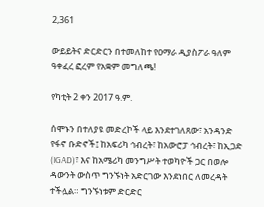2,361

ውይይትና ድርድርን በተመለከተ የዐማራ ዲያስፖራ ዓለም ዓቀፈረ ፎረም የአቋም መግለጫ!

የካቲት 2 ቀን 2017 ዓ.ም.

ሰሞኑን በተለያዩ መድረኮች ላይ እንደተገለጸው፣ አንዳንድ የፋኖ ቡድኖች፤ ከአፍሪካ ኅብረት፣ ከአውሮፓ ኅብረት፣ ከኢጋድ
(IGAD)፣ እና ከአሜሪካ መንግሥት ተወካዮች ጋር በወሎ ዳውንት ውስጥ ግንኙነት አድርገው እንደነበር ለመረዳት
ተችሏል። ግንኙነቱም ድርድር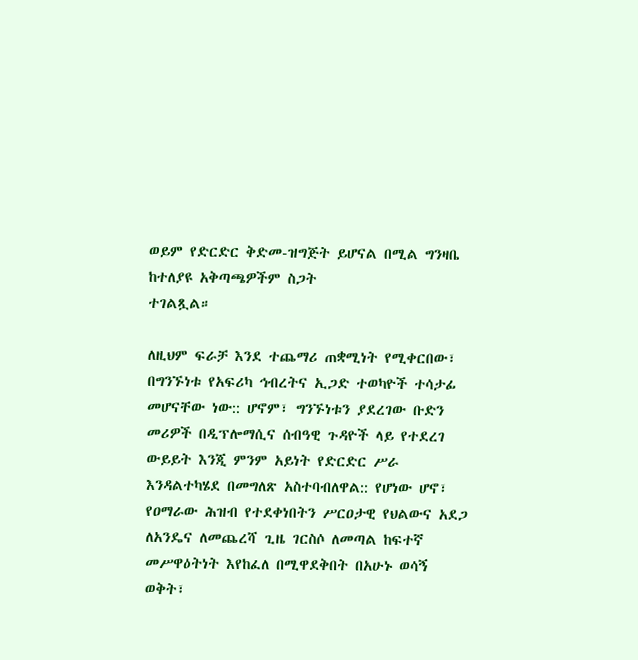ወይም የድርድር ቅድመ-ዝግጅት ይሆናል በሚል ግንዛቤ ከተለያዩ አቅጣጫዎችም ስጋት
ተገልጿል።

ለዚህም ፍራቻ እንደ ተጨማሪ ጠቋሚነት የሚቀርበው፣ በግንኙነቱ የአፍሪካ ኅብረትና ኢጋድ ተወካዮች ተሳታፊ መሆናቸው ነው:: ሆኖም፣ ግንኙነቱን ያደረገው ቡድን መሪዎች በዲፕሎማሲና ሰብዓዊ ጉዳዮች ላይ የተደረገ ውይይት እንጂ ምንም አይነት የድርድር ሥራ እንዳልተካሄደ በመግለጽ አስተባብለዋል:: የሆነው ሆኖ፣ የዐማራው ሕዝብ የተደቀነበትን ሥርዐታዊ የህልውና አደጋ ለአንዴና ለመጨረሻ ጊዜ ገርስሶ ለመጣል ከፍተኛ
መሥዋዕትነት እየከፈለ በሚዋደቅበት በአሁኑ ወሳኝ ወቅት፣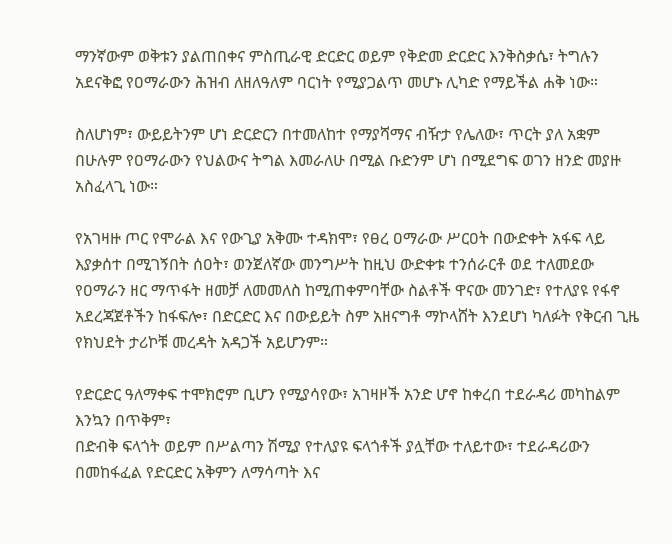ማንኛውም ወቅቱን ያልጠበቀና ምስጢራዊ ድርድር ወይም የቅድመ ድርድር እንቅስቃሴ፣ ትግሉን አደናቅፎ የዐማራውን ሕዝብ ለዘለዓለም ባርነት የሚያጋልጥ መሆኑ ሊካድ የማይችል ሐቅ ነው።

ስለሆነም፣ ውይይትንም ሆነ ድርድርን በተመለከተ የማያሻማና ብዥታ የሌለው፣ ጥርት ያለ አቋም በሁሉም የዐማራውን የህልውና ትግል እመራለሁ በሚል ቡድንም ሆነ በሚደግፍ ወገን ዘንድ መያዙ አስፈላጊ ነው።

የአገዛዙ ጦር የሞራል እና የውጊያ አቅሙ ተዳክሞ፣ የፀረ ዐማራው ሥርዐት በውድቀት አፋፍ ላይ እያቃሰተ በሚገኝበት ሰዐት፣ ወንጀለኛው መንግሥት ከዚህ ውድቀቱ ተንሰራርቶ ወደ ተለመደው የዐማራን ዘር ማጥፋት ዘመቻ ለመመለስ ከሚጠቀምባቸው ስልቶች ዋናው መንገድ፣ የተለያዩ የፋኖ አደረጃጀቶችን ከፋፍሎ፣ በድርድር እና በውይይት ስም አዘናግቶ ማኮላሸት እንደሆነ ካለፉት የቅርብ ጊዜ የክህደት ታሪኮቹ መረዳት አዳጋች አይሆንም።

የድርድር ዓለማቀፍ ተሞክሮም ቢሆን የሚያሳየው፣ አገዛዞች አንድ ሆኖ ከቀረበ ተደራዳሪ መካከልም እንኳን በጥቅም፣
በድብቅ ፍላጎት ወይም በሥልጣን ሽሚያ የተለያዩ ፍላጎቶች ያሏቸው ተለይተው፣ ተደራዳሪውን በመከፋፈል የድርድር አቅምን ለማሳጣት እና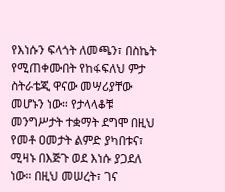የእነሱን ፍላጎት ለመጫን፣ በስኬት የሚጠቀሙበት የከፋፍለህ ምታ ስትራቴጂ ዋናው መሣሪያቸው
መሆኑን ነው። የታላላቆቹ መንግሥታት ተቋማት ደግሞ በዚህ የመቶ ዐመታት ልምድ ያካበቱና፣ ሚዛኑ በእጅጉ ወደ እነሱ ያጋደለ ነው። በዚህ መሠረት፣ ገና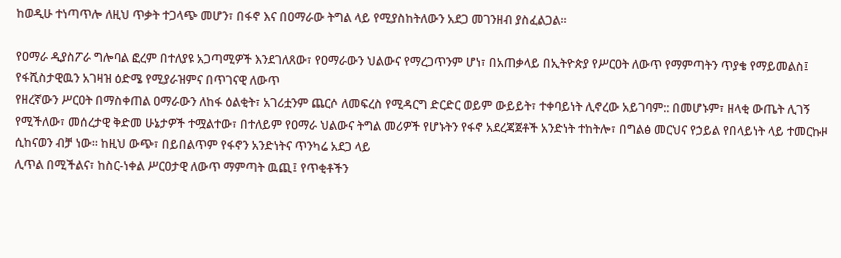ከወዲሁ ተነጣጥሎ ለዚህ ጥቃት ተጋላጭ መሆን፣ በፋኖ እና በዐማራው ትግል ላይ የሚያስከትለውን አደጋ መገንዘብ ያስፈልጋል።

የዐማራ ዲያስፖራ ግሎባል ፎረም በተለያዩ አጋጣሚዎች እንደገለጸው፣ የዐማራውን ህልውና የማረጋጥንም ሆነ፣ በአጠቃላይ በኢትዮጵያ የሥርዐት ለውጥ የማምጣትን ጥያቄ የማይመልስ፤ የፋሺስታዊዉን አገዛዝ ዕድሜ የሚያራዝምና በጥገናዊ ለውጥ
የዘረኛውን ሥርዐት በማስቀጠል ዐማራውን ለከፋ ዕልቂት፣ አገሪቷንም ጨርሶ ለመፍረስ የሚዳርግ ድርድር ወይም ውይይት፣ ተቀባይነት ሊኖረው አይገባም:: በመሆኑም፣ ዘላቂ ውጤት ሊገኝ የሚችለው፣ መሰረታዊ ቅድመ ሁኔታዎች ተሟልተው፣ በተለይም የዐማራ ህልውና ትግል መሪዎች የሆኑትን የፋኖ አደረጃጀቶች አንድነት ተከትሎ፣ በግልፅ መርህና የኃይል የበላይነት ላይ ተመርኩዞ ሲከናወን ብቻ ነው። ከዚህ ውጭ፣ በይበልጥም የፋኖን አንድነትና ጥንካሬ አደጋ ላይ
ሊጥል በሚችልና፣ ከስር-ነቀል ሥርዐታዊ ለውጥ ማምጣት ዉጪ፤ የጥቂቶችን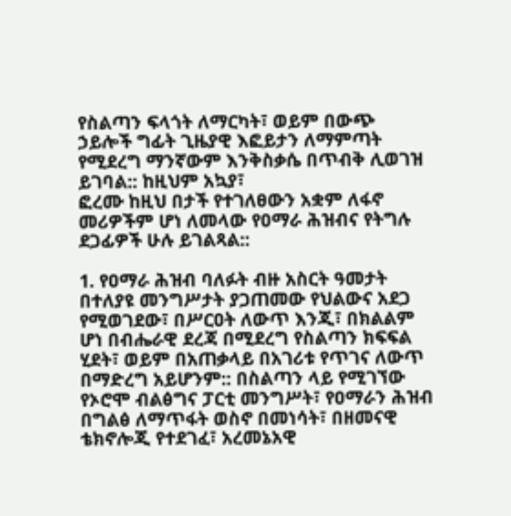የስልጣን ፍላጎት ለማርካት፣ ወይም በውጭ ኃይሎች ግፊት ጊዜያዊ እፎይታን ለማምጣት የሚደረግ ማንኛውም እንቅስቃሴ በጥብቅ ሊወገዝ ይገባል:: ከዚህም አኳያ፣
ፎረሙ ከዚህ በታች የተገለፀውን አቋም ለፋኖ መሪዎችም ሆነ ለመላው የዐማራ ሕዝብና የትግሉ ደጋፊዎች ሁሉ ይገልጻል::

1. የዐማራ ሕዝብ ባለፉት ብዙ አስርት ዓመታት በተለያዩ መንግሥታት ያጋጠመው የህልውና አደጋ የሚወገደው፣ በሥርዐት ለውጥ እንጂ፣ በክልልም ሆነ በብሔራዊ ደረጃ በሚደረግ የስልጣን ክፍፍል ሂደት፣ ወይም በአጠቃላይ በአገሪቱ የጥገና ለውጥ በማድረግ አይሆንም:: በስልጣን ላይ የሚገኘው የኦሮሞ ብልፅግና ፓርቲ መንግሥት፣ የዐማራን ሕዝብ በግልፅ ለማጥፋት ወስኖ በመነሳት፣ በዘመናዊ ቴክኖሎጂ የተደገፈ፣ አረመኔአዊ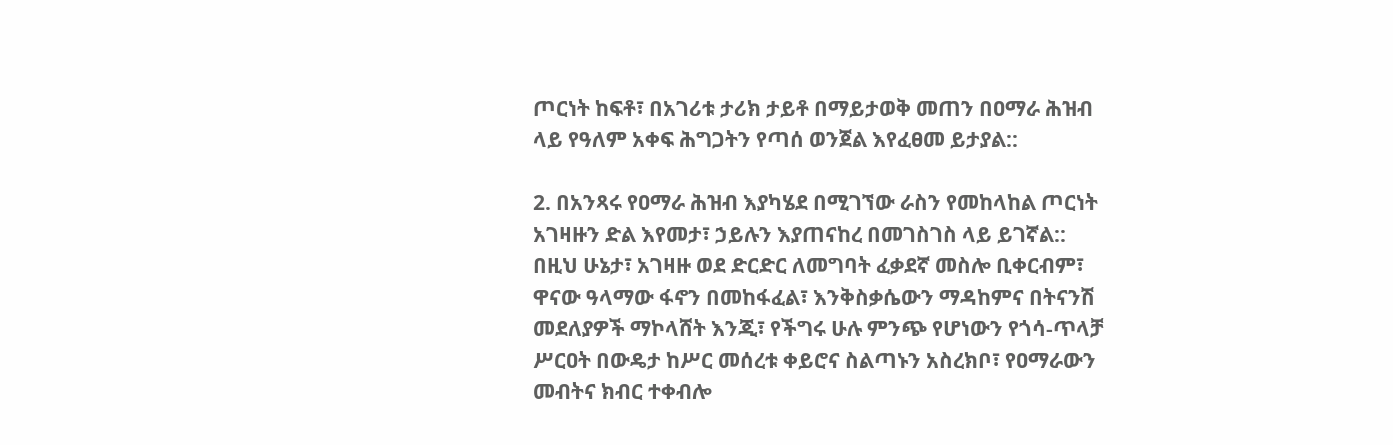ጦርነት ከፍቶ፣ በአገሪቱ ታሪክ ታይቶ በማይታወቅ መጠን በዐማራ ሕዝብ ላይ የዓለም አቀፍ ሕግጋትን የጣሰ ወንጀል እየፈፀመ ይታያል::

2. በአንጻሩ የዐማራ ሕዝብ እያካሄደ በሚገኘው ራስን የመከላከል ጦርነት አገዛዙን ድል እየመታ፣ ኃይሉን እያጠናከረ በመገስገስ ላይ ይገኛል:: በዚህ ሁኔታ፣ አገዛዙ ወደ ድርድር ለመግባት ፈቃደኛ መስሎ ቢቀርብም፣ ዋናው ዓላማው ፋኖን በመከፋፈል፣ እንቅስቃሴውን ማዳከምና በትናንሽ መደለያዎች ማኮላሸት እንጂ፣ የችግሩ ሁሉ ምንጭ የሆነውን የጎሳ-ጥላቻ ሥርዐት በውዴታ ከሥር መሰረቱ ቀይሮና ስልጣኑን አስረክቦ፣ የዐማራውን መብትና ክብር ተቀብሎ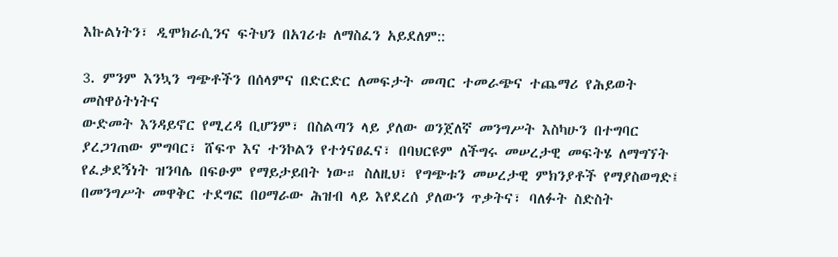እኩልነትን፣ ዲሞክራሲንና ፍትህን በአገሪቱ ለማስፈን አይደለም::

3. ምንም እንኳን ግጭቶችን በሰላምና በድርድር ለመፍታት መጣር ተመራጭና ተጨማሪ የሕይወት መስዋዕትነትና
ውድመት እንዳይኖር የሚረዳ ቢሆንም፣ በስልጣን ላይ ያለው ወንጀለኛ መንግሥት እስካሁን በተግባር ያረጋገጠው ምግባር፣ ሸፍጥ እና ተንኮልን የተጎናፀፈና፣ በባህርዩም ለችግሩ መሠረታዊ መፍትሄ ለማግኘት የፈቃደኝነት ዝንባሌ በፍፁም የማይታይበት ነው። ስለዚህ፣ የግጭቱን መሠረታዊ ምክንያቶች የማያስወግድ፤ በመንግሥት መዋቅር ተደግፎ በዐማራው ሕዝብ ላይ እየደረሰ ያለውን ጥቃትና፣ ባለፉት ስድስት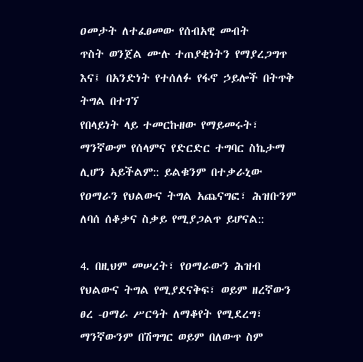ዐመታት ለተፈፀመው የሰብአዊ መብት
ጥስት ወንጀል ሙሉ ተጠያቂነትን የማያረጋግጥ እና፤ በአንድነት የተሰለፉ የፋኖ ኃይሎች በትጥቅ ትግል በተገኘ
የበላይነት ላይ ተመርኩዘው የማይመሩት፣ ማንኛውም የሰላምና የድርድር ተግባር ስኬታማ ሊሆን አይችልም:: ይልቁንም በተቃራኒው የዐማራን የህልውና ትግል አጨናግፎ፣ ሕዝቡንም ለባሰ ሰቆቃና ስቃይ የሚያጋልጥ ይሆናል::

4. በዚህም መሠረት፣ የዐማራውን ሕዝብ የህልውና ትግል የሚያደናቅፍ፣ ወይም ዘረኛውን ፀረ -ዐማራ ሥርዓት ለማቆየት የሚደረግ፣ ማንኛውንም በሽግግር ወይም በለውጥ ስም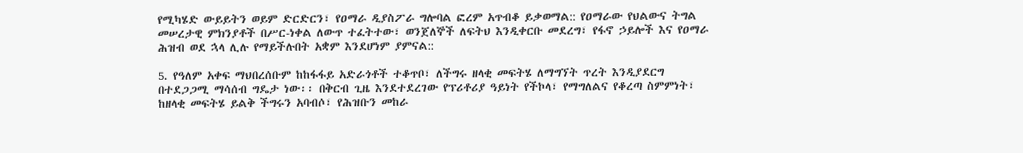የሚካሄድ ውይይትን ወይም ድርድርን፣ የዐማራ ዲያስፖራ ግሎባል ፎረም አጥብቆ ይቃወማል:: የዐማራው የህልውና ትግል መሠረታዊ ምክንያቶች በሥር-ነቀል ለውጥ ተፈትተው፣ ወንጀለኞች ለፍትህ እንዲቀርቡ መደረግ፣ የፋኖ ኃይሎች እና የዐማራ ሕዝብ ወደ ኋላ ሊሉ የማይችሉበት አቋም እንደሆነም ያምናል::

5. የዓለም አቀፍ ማህበረሰቡም ከከፋፋይ አድራጎቶች ተቆጥቦ፣ ለችግሩ ዘላቂ መፍትሄ ለማግኘት ጥረት እንዲያደርግ በተደጋጋሚ ማሳሰብ ግዴታ ነው፡፡ በቅርብ ጊዜ እንደተደረገው የፕሪቶሪያ ዓይነት የችኮላ፣ የማግለልና የቆረጣ ስምምነት፣ ከዘላቂ መፍትሄ ይልቅ ችግሩን አባብሶ፣ የሕዝቡን መከራ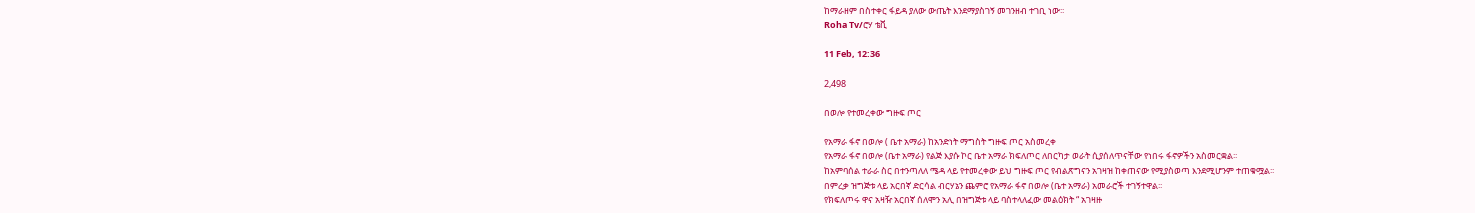ከማራዘም በስተቀር ፋይዳ ያለው ውጤት እንደማያስገኝ መገንዘብ ተገቢ ነው፡፡
Roha Tv/ሮሃ ቴቪ

11 Feb, 12:36

2,498

በወሎ የተመረቀው ግዙፍ ጦር

የአማራ ፋኖ በወሎ ( ቤተ አማራ) ከአንድነት ማግስት ግዙፍ ጦር አስመረቀ
የአማራ ፋኖ በወሎ (ቤተ አማራ) የልጅ እያሱ ኮር ቤተ አማራ ክፍለጦር ለበርካታ ወራት ሲያሰለጥናቸው የነበሩ ፋኖዎችን አስመርቋል፡፡
ከአምባሰል ተራራ ስር በተንጣለለ ሜዳ ላይ የተመረቀው ይህ ግዙፍ ጦር የብልጽግናን አገዛዝ ከቀጠናው የሚያስወጣ እንደሚሆንም ተጠቁሟል፡፡
በምረቃ ዝግጅቱ ላይ አርበኛ ድርሳል ብርሃኔን ጨምሮ የአማራ ፋኖ በወሎ (ቤተ አማራ) አመራሮች ተገኝተዋል፡፡
የክፍለጦሩ ዋና አዛዥ አርበኛ ሰለሞን አሊ በዝግጅቱ ላይ ባስተላለፈው መልዕክት “ አገዛዙ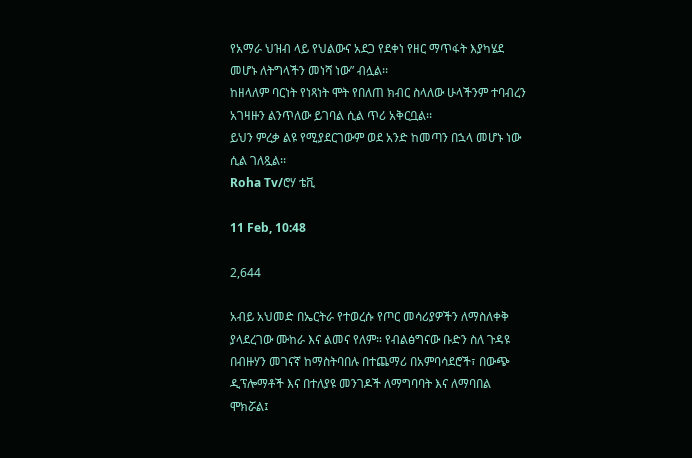የአማራ ህዝብ ላይ የህልውና አደጋ የደቀነ የዘር ማጥፋት እያካሄደ መሆኑ ለትግላችን መነሻ ነው” ብሏል፡፡
ከዘላለም ባርነት የነጻነት ሞት የበለጠ ክብር ስላለው ሁላችንም ተባብረን አገዛዙን ልንጥለው ይገባል ሲል ጥሪ አቅርቧል፡፡
ይህን ምረቃ ልዩ የሚያደርገውም ወደ አንድ ከመጣን በኋላ መሆኑ ነው ሲል ገለጿል፡፡
Roha Tv/ሮሃ ቴቪ

11 Feb, 10:48

2,644

አብይ አህመድ በኤርትራ የተወረሱ የጦር መሳሪያዎችን ለማስለቀቅ ያላደረገው ሙከራ እና ልመና የለም። የብልፅግናው ቡድን ስለ ጉዳዩ በብዙሃን መገናኛ ከማስትባበሉ በተጨማሪ በአምባሳደሮች፣ በውጭ ዲፕሎማቶች እና በተለያዩ መንገዶች ለማግባባት እና ለማባበል ሞክሯል፤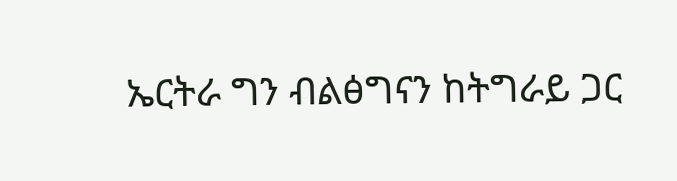ኤርትራ ግን ብልፅግናን ከትግራይ ጋር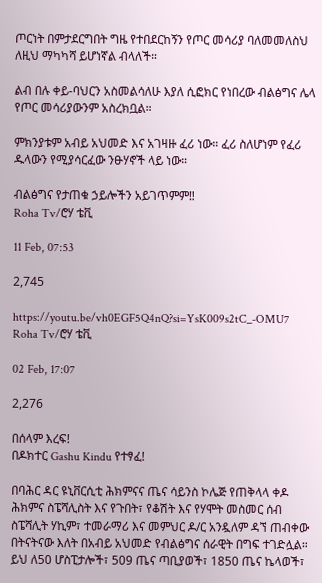ጦርነት በምታደርግበት ግዜ የተበደርከኝን የጦር መሳሪያ ባለመመለስህ ለዚህ ማካካሻ ይሆነኛል ብላለች።

ልብ በሉ ቀይ-ባህርን አስመልሳለሁ እያለ ሲፎክር የነበረው ብልፅግና ሌላ የጦር መሳሪያውንም አስረክቧል።

ምክንያቱም አብይ አህመድ እና አገዛዙ ፈሪ ነው። ፈሪ ስለሆነም የፈሪ ዱላውን የሚያሳርፈው ንፁሃኖች ላይ ነው።

ብልፅግና የታጠቁ ኃይሎችን አይገጥምም‼
Roha Tv/ሮሃ ቴቪ

11 Feb, 07:53

2,745

https://youtu.be/vh0EGF5Q4nQ?si=YsK009s2tC_-OMU7
Roha Tv/ሮሃ ቴቪ

02 Feb, 17:07

2,276

በሰላም እረፍ!
በዶክተር Gashu Kindu የተፃፈ!

በባሕር ዳር ዩኒቨርሲቲ ሕክምናና ጤና ሳይንስ ኮሌጅ የጠቅላላ ቀዶ ሕክምና ስፔሻሊስት እና የጉበት፣ የቆሽት እና የሃሞት መስመር ሰብ ስፔሻሊት ሃኪም፣ ተመራማሪ እና መምህር ዶ/ር አንዷለም ዳኘ ጠብቀው በትናትናው እለት በአብይ አህመድ የብልፅግና ሰራዊት በግፍ ተገድሏል። ይህ ለ50 ሆስፒታሎች፣ 509 ጤና ጣቢያወች፣ 1850 ጤና ኬላወች፣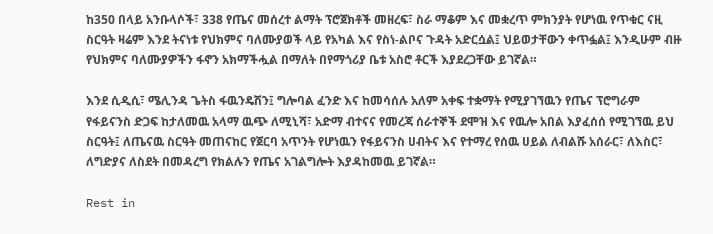ከ350 በላይ አንቡላሶች፣ 338 የጤና መሰረተ ልማት ፕሮጀክቶች መዘረፍ፣ ስራ ማቆም እና መቋረጥ ምክንያት የሆነዉ የጥቁር ናዚ ስርዓት ዛሬም እንደ ትናነቱ የህክምና ባለሙያወች ላይ የአካል እና የስነ-ልቦና ጉዳት አድርሷል፤ ህይወታቸውን ቀጥፏል፤ እንዲሁም ብዙ የህክምና ባለሙያዎችን ፋኖን አክማችሗል በማለት በየማጎሪያ ቤቱ አስሮ ቶርች እያደረጋቸው ይገኛል።

እንደ ሲዲሲ፣ ሜሊንዳ ጌትስ ፋዉንዴሽን፤ ግሎባል ፈንድ እና ከመሳሰሉ አለም አቀፍ ተቋማት የሚያገኘዉን የጤና ፕሮግራም የፋይናንስ ድጋፍ ከታለመዉ አላማ ዉጭ ለሚኒሻ፣ አድማ ብተናና የመረጃ ሰራተኞች ደሞዝ እና የዉሎ አበል እያፈሰሰ የሚገኘዉ ይህ ስርዓት፤ ለጤናዉ ስርዓት መጠናከር የጀርባ አጥንት የሆነዉን የፋይናንስ ሀብትና እና የተማረ የሰዉ ሀይል ለብልሹ አሰራር፣ ለእስር፣ ለግድያና ለስደት በመዳረግ የክልሉን የጤና አገልግሎት እያዳከመዉ ይገኛል።

Rest in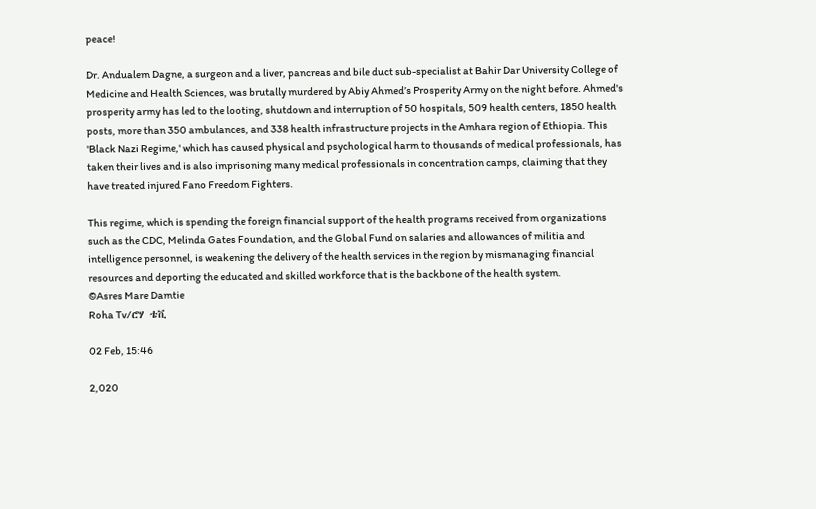peace!

Dr. Andualem Dagne, a surgeon and a liver, pancreas and bile duct sub-specialist at Bahir Dar University College of Medicine and Health Sciences, was brutally murdered by Abiy Ahmed’s Prosperity Army on the night before. Ahmed's prosperity army has led to the looting, shutdown and interruption of 50 hospitals, 509 health centers, 1850 health posts, more than 350 ambulances, and 338 health infrastructure projects in the Amhara region of Ethiopia. This 'Black Nazi Regime,' which has caused physical and psychological harm to thousands of medical professionals, has taken their lives and is also imprisoning many medical professionals in concentration camps, claiming that they have treated injured Fano Freedom Fighters.

This regime, which is spending the foreign financial support of the health programs received from organizations such as the CDC, Melinda Gates Foundation, and the Global Fund on salaries and allowances of militia and intelligence personnel, is weakening the delivery of the health services in the region by mismanaging financial resources and deporting the educated and skilled workforce that is the backbone of the health system.
©Asres Mare Damtie
Roha Tv/ሮሃ ቴቪ

02 Feb, 15:46

2,020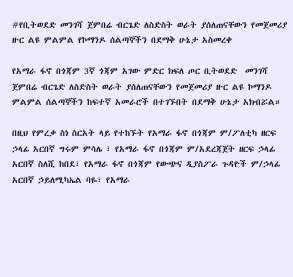#የቢትወደድ መንገሻ ጀምበሬ ብርጌድ ለስድስት ወራት ያሰለጠናቸውን የመጀመሪያ ዙር ልዩ ምልምል የኮማንዶ ሰልጣኞችን በደማቅ ሁኔታ አስመረቀ

የአማራ ፋኖ በጎጃም 3ኛ ጎጃም አገው ምድር ክፍለ ጦር ቢትወደድ  መንገሻ ጀምበሬ ብርጌድ ለስድስት ወራት ያሰለጠናቸውን የመጀመሪያ ዙር ልዩ ኮማንዶ ምልምል ሰልጣኞችን ከፍተኛ አመራሮች በተገኙበት በደማቅ ሁኔታ አክብሯል።

በዚህ የምረቃ ስነ ስርአት ላይ የተከኙት የአማራ ፋኖ በጎጃም ም/ፖለቲካ ዘርፍ ኃላፊ አርበኛ ግሩም ምሳሌ ፣ የአማራ ፋኖ በጎጃም ም/አደረጃጀት ዘርፍ ኃላፊ አርበኛ ስለሺ ከበደ፣ የአማራ ፋኖ በጎጃም የውጭና ዲያስፖራ ጉዳዮች ም/ኃላፊ አርበኛ ኃይለሚካኤል ባዬ፣ የአማራ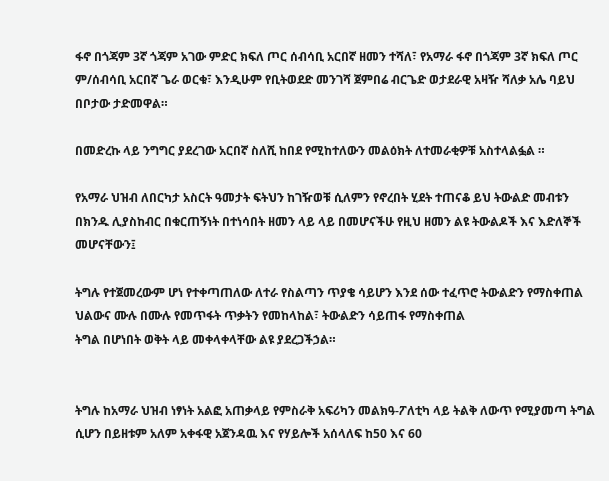ፋኖ በጎጃም 3ኛ ጎጃም አገው ምድር ክፍለ ጦር ሰብሳቢ አርበኛ ዘመን ተሻለ፣ የአማራ ፋኖ በጎጃም 3ኛ ክፍለ ጦር ም/ሰብሳቢ አርበኛ ጌራ ወርቁ፣ እንዲሁም የቢትወደድ መንገሻ ጀምበሬ ብርጌድ ወታደራዊ አዛዥ ሻለቃ አሌ ባይህ በቦታው ታድመዋል።

በመድረኩ ላይ ንግግር ያደረገው አርበኛ ስለሺ ከበደ የሚከተለውን መልዕክት ለተመራቂዎቹ አስተላልፏል ።

የአማራ ህዝብ ለበርካታ አስርት ዓመታት ፍትህን ከገዥወቹ ሲለምን የኖረበት ሂደት ተጠናቆ ይህ ትውልድ መብቱን በክንዱ ሊያስከብር በቁርጠኝነት በተነሳበት ዘመን ላይ ላይ በመሆናችሁ የዚህ ዘመን ልዩ ትውልዶች እና እድለኞች መሆናቸውን፤

ትግሉ የተጀመረውም ሆነ የተቀጣጠለው ለተራ የስልጣን ጥያቄ ሳይሆን እንደ ሰው ተፈጥሮ ትውልድን የማስቀጠል ህልውና ሙሉ በሙሉ የመጥፋት ጥቃትን የመከላከል፣ ትውልድን ሳይጠፋ የማስቀጠል
ትግል በሆነበት ወቅት ላይ መቀላቀላቸው ልዩ ያደረጋችኃል።


ትግሉ ከአማራ ህዝብ ነፃነት አልፎ አጠቃላይ የምስራቅ አፍሪካን መልክዓ-ፖለቲካ ላይ ትልቅ ለውጥ የሚያመጣ ትግል ሲሆን በይዘቱም አለም አቀፋዊ አጀንዳዉ እና የሃይሎች አሰላለፍ ከ50 እና 60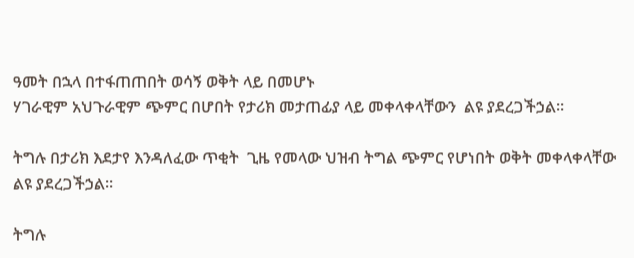ዓመት በኋላ በተፋጠጠበት ወሳኝ ወቅት ላይ በመሆኑ
ሃገራዊም አህጉራዊም ጭምር በሆበት የታሪክ መታጠፊያ ላይ መቀላቀላቸውን  ልዩ ያደረጋችኃል።

ትግሉ በታሪክ እደታየ እንዳለፈው ጥቂት  ጊዜ የመላው ህዝብ ትግል ጭምር የሆነበት ወቅት መቀላቀላቸው ልዩ ያደረጋችኃል።

ትግሉ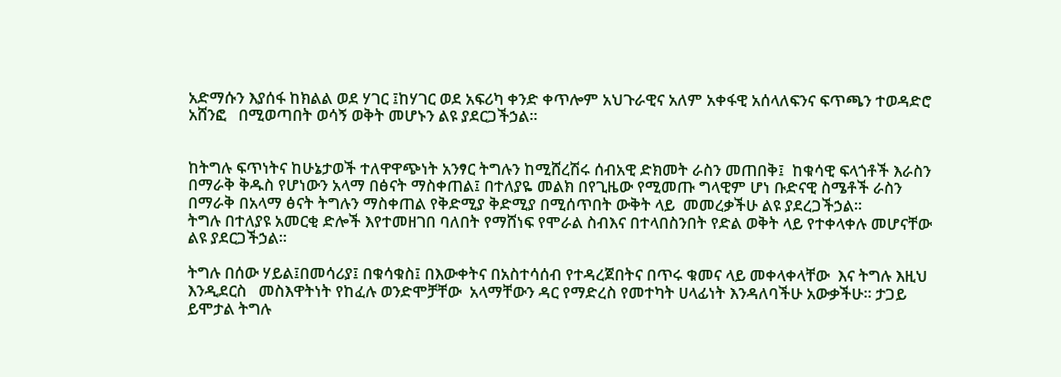አድማሱን እያሰፋ ከክልል ወደ ሃገር ፤ከሃገር ወደ አፍሪካ ቀንድ ቀጥሎም አህጉራዊና አለም አቀፋዊ አሰላለፍንና ፍጥጫን ተወዳድሮ አሸንፎ   በሚወጣበት ወሳኝ ወቅት መሆኑን ልዩ ያደርጋችኃል።


ከትግሉ ፍጥነትና ከሁኔታወች ተለዋዋጭነት አንፃር ትግሉን ከሚሸረሽሩ ሰብአዊ ድክመት ራስን መጠበቅ፤  ከቁሳዊ ፍላጎቶች እራስን በማራቅ ቅዱስ የሆነውን አላማ በፅናት ማስቀጠል፤ በተለያዬ መልክ በየጊዜው የሚመጡ ግላዊም ሆነ ቡድናዊ ስሜቶች ራስን በማራቅ በአላማ ፅናት ትግሉን ማስቀጠል የቅድሚያ ቅድሚያ በሚሰጥበት ውቅት ላይ  መመረቃችሁ ልዩ ያደረጋችኃል።
ትግሉ በተለያዩ አመርቂ ድሎች እየተመዘገበ ባለበት የማሸነፍ የሞራል ስብእና በተላበስንበት የድል ወቅት ላይ የተቀላቀሉ መሆናቸው  ልዩ ያደርጋችኃል።

ትግሉ በሰው ሃይል፤በመሳሪያ፤ በቁሳቁስ፤ በእውቀትና በአስተሳሰብ የተዳረጀበትና በጥሩ ቁመና ላይ መቀላቀላቸው  እና ትግሉ እዚህ እንዲደርስ   መስእዋትነት የከፈሉ ወንድሞቻቸው  አላማቸውን ዳር የማድረስ የመተካት ሀላፊነት እንዳለባችሁ አውቃችሁ። ታጋይ ይሞታል ትግሉ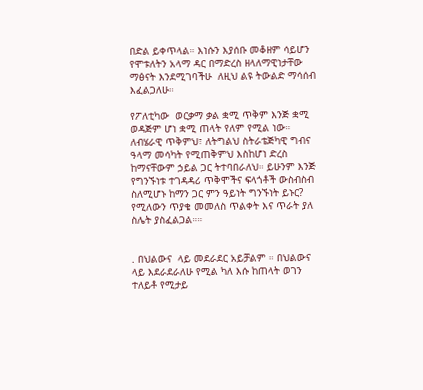በድል ይቀጥላል። እነሱን እያሰቡ መቆዘም ሳይሆን የሞቱለትን አላማ ዳር በማድረስ ዘላለማዊነታቸው ማፅናት እንደሚገባችሁ  ለዚህ ልዩ ትውልድ ማሳሰብ እፈልጋለሁ።

የፖለቲካው  ወርቃማ ቃል ቋሚ ጥቅም እንጅ ቋሚ ወዳጅም ሆነ ቋሚ ጠላት የለም የሚል ነው።  ለብሄራዊ ጥቅምህ፣ ለትግልህ ስትራቴጅካዊ ግብና ዓላማ መሳካት የሚጠቅምህ እስከሆነ ድረስ ከማናቸውም ኃይል ጋር ትተባበራለህ። ይሁንም እንጅ የግንኙነቱ ተገዳዳሪ ጥቅሞችና ፍላጎቶች ውስብስብ ስለሚሆኑ ከማን ጋር ምን ዓይነት ግንኙነት ይኑር? የሚለውን ጥያቄ መመለስ ጥልቀት እና ጥራት ያለ ስሌት ያስፈልጋል።።


. በህልውና  ላይ መደራደር አይቻልም ። በህልውና ላይ እደራደራለሁ የሚል ካለ እሱ ከጠላት ወገን ተለይቶ የሚታይ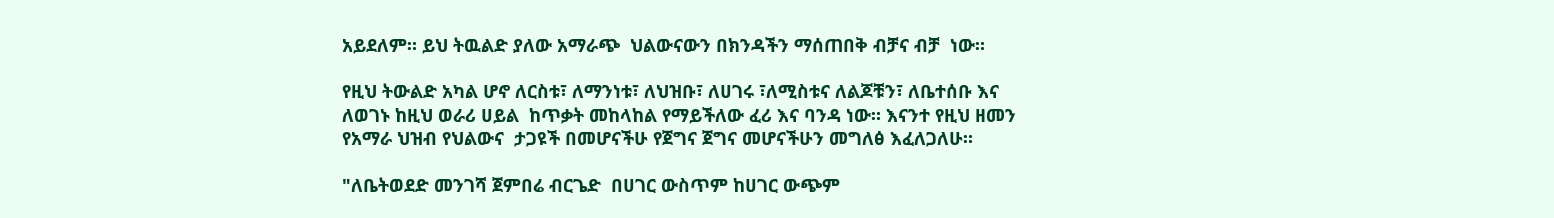አይደለም። ይህ ትዉልድ ያለው አማራጭ  ህልውናውን በክንዳችን ማሰጠበቅ ብቻና ብቻ  ነው።

የዚህ ትውልድ አካል ሆኖ ለርስቱ፣ ለማንነቱ፣ ለህዝቡ፣ ለሀገሩ ፣ለሚስቱና ለልጆቹን፣ ለቤተሰቡ እና ለወገኑ ከዚህ ወራሪ ሀይል  ከጥቃት መከላከል የማይችለው ፈሪ እና ባንዳ ነው። እናንተ የዚህ ዘመን  የአማራ ህዝብ የህልውና  ታጋዩች በመሆናችሁ የጀግና ጀግና መሆናችሁን መግለፅ እፈለጋለሁ።

"ለቤትወደድ መንገሻ ጀምበሬ ብርጌድ  በሀገር ውስጥም ከሀገር ውጭም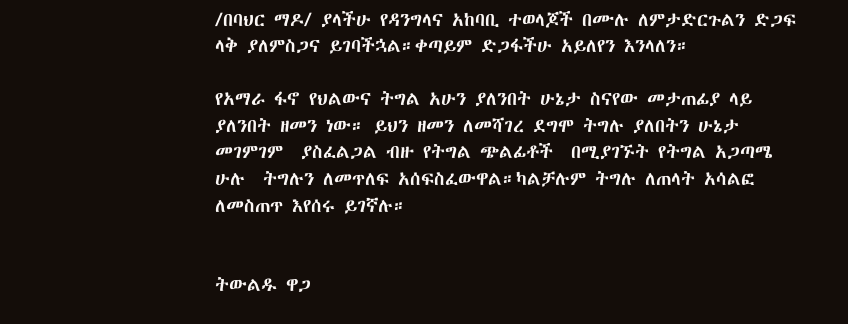/በባህር ማዶ/ ያላችሁ የዳንግላና አከባቢ ተወላጆች በሙሉ ለምታድርጉልን ድጋፍ ላቅ ያለምስጋና ይገባችኋል።ቀጣይም ድጋፋችሁ አይለየን እንላለን።

የአማራ ፋኖ የህልውና ትግል አሁን ያለንበት ሁኔታ ስናየው መታጠፊያ ላይ ያለንበት ዘመን ነው። ይህን ዘመን ለመሻገረ ደግሞ ትግሉ ያለበትን ሁኔታ መገምገም  ያስፈልጋል ብዙ የትግል ጭልፊቶች  በሚያገኙት የትግል አጋጣሜ  ሁሉ  ትግሉን ለመጥለፍ አሰፍስፈውዋል።ካልቻሉም ትግሉ ለጠላት አሳልፎ ለመስጠጥ እየሰሩ ይገኛሉ።


ትውልዱ ዋጋ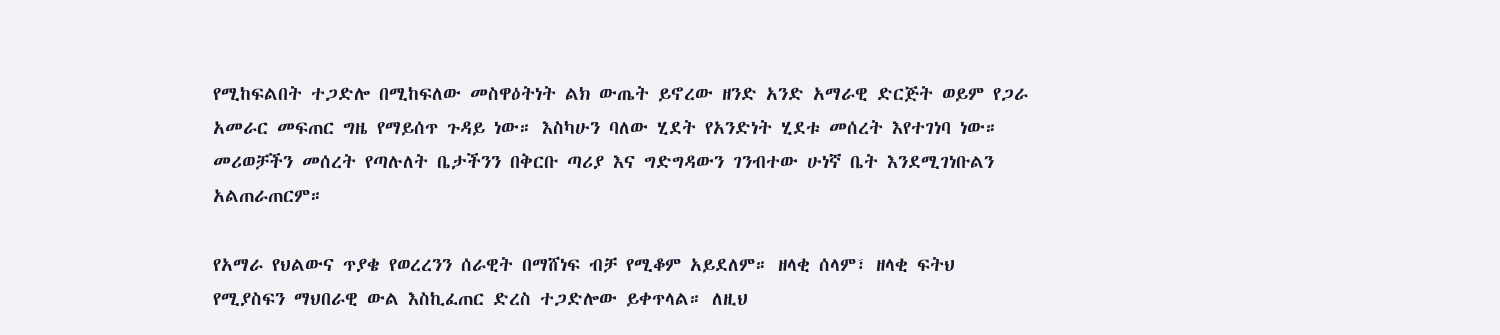የሚከፍልበት ተጋድሎ በሚከፍለው መስዋዕትነት ልክ ውጤት ይኖረው ዘንድ አንድ አማራዊ ድርጅት ወይም የጋራ አመራር መፍጠር ግዜ የማይሰጥ ጉዳይ ነው። እስካሁን ባለው ሂደት የአንድነት ሂደቱ መሰረት እየተገነባ ነው። መሪወቻችን መሰረት የጣሉለት ቤታችንን በቅርቡ ጣሪያ እና ግድግዳውን ገንብተው ሁነኛ ቤት እንደሚገነቡልን አልጠራጠርም።

የአማራ የህልውና ጥያቄ የወረረንን ሰራዊት በማሸነፍ ብቻ የሚቆም አይደለም። ዘላቂ ሰላም፣ ዘላቂ ፍትህ የሚያስፍን ማህበራዊ ውል እስኪፈጠር ድረስ ተጋድሎው ይቀጥላል። ለዚህ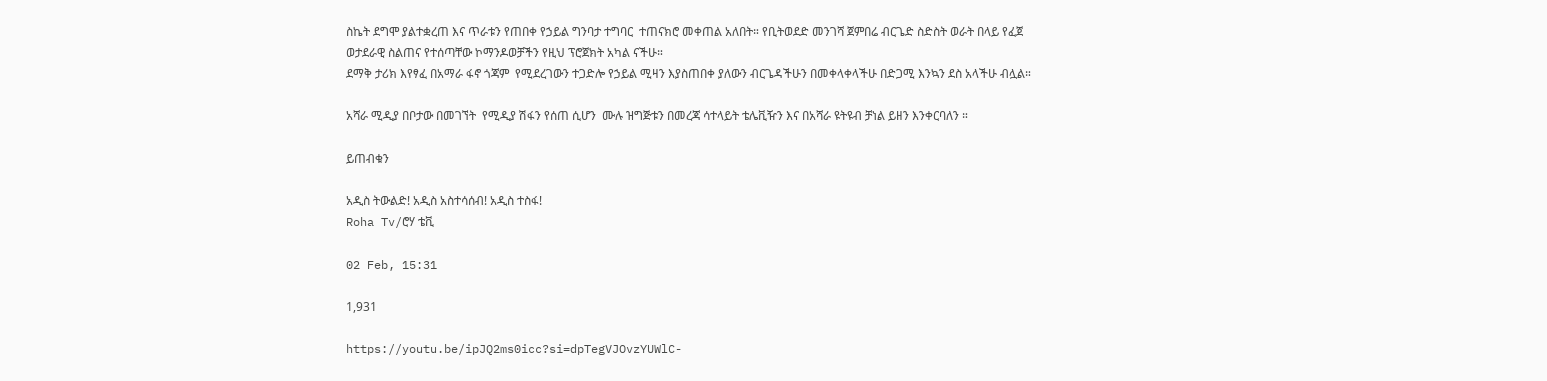ስኬት ደግሞ ያልተቋረጠ እና ጥራቱን የጠበቀ የኃይል ግንባታ ተግባር  ተጠናክሮ መቀጠል አለበት። የቢትወደድ መንገሻ ጀምበሬ ብርጌድ ስድስት ወራት በላይ የፈጀ ወታደራዊ ስልጠና የተሰጣቸው ኮማንዶወቻችን የዚህ ፕሮጀክት አካል ናችሁ።
ደማቅ ታሪክ እየፃፈ በአማራ ፋኖ ጎጃም  የሚደረገውን ተጋድሎ የኃይል ሚዛን እያስጠበቀ ያለውን ብርጌዳችሁን በመቀላቀላችሁ በድጋሚ እንኳን ደስ አላችሁ ብሏል።

አሻራ ሚዲያ በቦታው በመገኘት  የሚዲያ ሽፋን የሰጠ ሲሆን  ሙሉ ዝግጅቱን በመረጃ ሳተላይት ቴሌቪዥን እና በአሻራ ዩትዩብ ቻነል ይዘን እንቀርባለን ።

ይጠብቁን

አዲስ ትውልድ! አዲስ አስተሳሰብ! አዲስ ተስፋ!
Roha Tv/ሮሃ ቴቪ

02 Feb, 15:31

1,931

https://youtu.be/ipJQ2ms0icc?si=dpTegVJOvzYUWlC-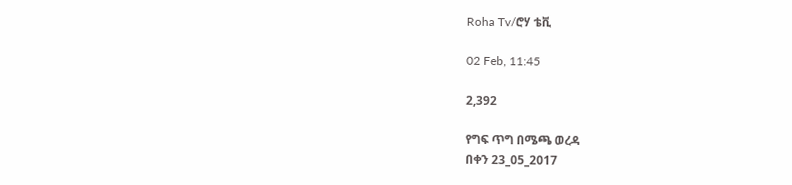Roha Tv/ሮሃ ቴቪ

02 Feb, 11:45

2,392

የግፍ ጥግ በሜጫ ወረዳ
በቀን 23_05_2017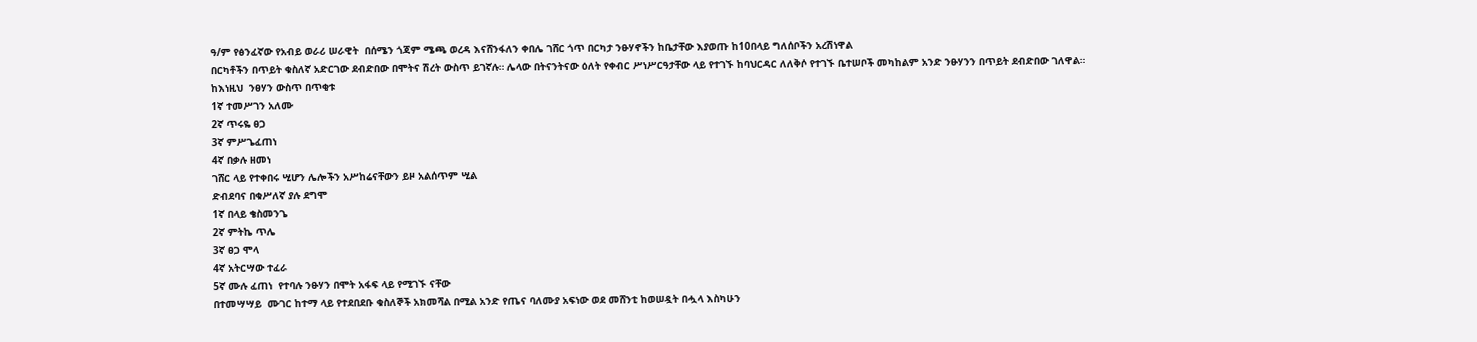ዓ/ም የፅንፈኛው የአብይ ወራሪ ሠራዊት  በሰሜን ጎጃም ሜጫ ወረዳ እናሸንፋለን ቀበሌ ገሸር ጎጥ በርካታ ንፁሃኖችን ከቤታቸው እያወጡ ከ10በላይ ግለሰቦችን አረሽነዋል
በርካቶችን በጥይት ቁስለኛ አድርገው ደብድበው በሞትና ሽረት ውስጥ ይገኛሉ። ሌላው በትናንትናው ዕለት የቀብር ሥነሥርዓታቸው ላይ የተገኙ ከባህርዳር ለለቅሶ የተገኙ ቤተሠቦች መካከልም አንድ ንፁሃንን በጥይት ደብድበው ገለዋል።
ከእነዚህ  ንፀሃን ውስጥ በጥቂቱ
1ኛ ተመሥገን አለሙ
2ኛ ጥሩዬ ፀጋ
3ኛ ምሥጌፈጠነ
4ኛ በቃሉ ዘመነ
ገሸር ላይ የተቀበሩ ሢሆን ሌሎችን አሥከሬናቸውን ይዞ አልሰጥም ሢል
ድብደባና በቁሥለኛ ያሉ ደግሞ
1ኛ በላይ ቄስመንጌ
2ኛ ምትኬ ጥሌ
3ኛ ፀጋ ሞላ
4ኛ አትርሣው ተፈራ
5ኛ ሙሉ ፈጠነ  የተባሉ ንፁሃን በሞት አፋፍ ላይ የሚገኙ ናቸው
በተመሣሣይ  ሙገር ከተማ ላይ የተደበደቡ ቁስለኞች አክመሻል በሚል አንድ የጤና ባለሙያ አፍነው ወደ መሸንቲ ከወሠዷት በሗላ እስካሁን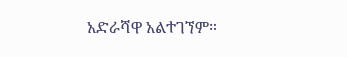አድራሻዋ አልተገኘም።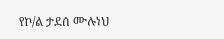የኮ/ል ታደሰ ሙሉነህ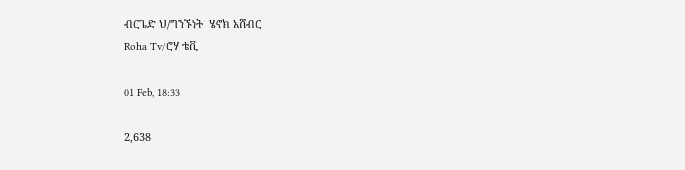ብርጌድ ህ/ግንኙነት  ሄኖክ አሸብር
Roha Tv/ሮሃ ቴቪ

01 Feb, 18:33

2,638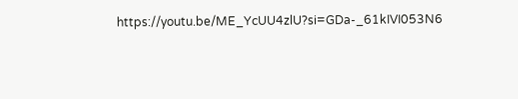https://youtu.be/ME_YcUU4zlU?si=GDa-_61kIVI053N6